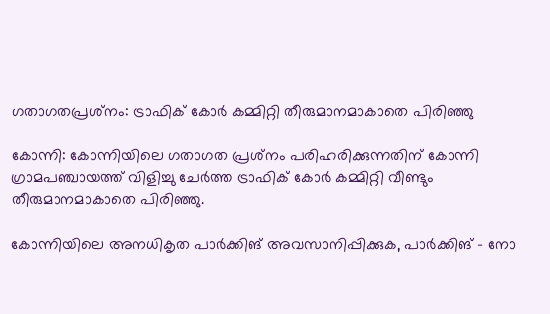ഗതാഗതപ്രശ്‌നം: ട്രാഫിക് കോര്‍ കമ്മിറ്റി തീരുമാനമാകാതെ പിരിഞ്ഞു

കോന്നി: കോന്നിയിലെ ഗതാഗത പ്രശ്‌നം പരിഹരിക്കുന്നതിന് കോന്നി ഗ്രാമപഞ്ചായത്ത് വിളിച്ചു ചേര്‍ത്ത ട്രാഫിക് കോര്‍ കമ്മിറ്റി വീണ്ടും തീരുമാനമാകാതെ പിരിഞ്ഞു.

കോന്നിയിലെ അനധികൃത പാര്‍ക്കിങ് അവസാനിപ്പിക്കുക, പാര്‍ക്കിങ് - നോ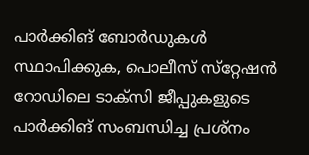പാര്‍ക്കിങ് ബോര്‍ഡുകള്‍ സ്ഥാപിക്കുക, പൊലീസ് സ്‌റ്റേഷന്‍ റോഡിലെ ടാക്‌സി ജീപ്പുകളുടെ പാര്‍ക്കിങ് സംബന്ധിച്ച പ്രശ്‌നം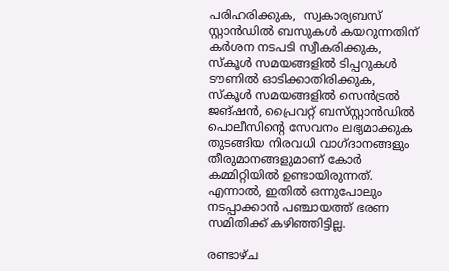പരിഹരിക്കുക,  സ്വകാര്യബസ് സ്റ്റാന്‍ഡില്‍ ബസുകള്‍ കയറുന്നതിന് കര്‍ശന നടപടി സ്വീകരിക്കുക, സ്‌കൂള്‍ സമയങ്ങളില്‍ ടിപ്പറുകള്‍ ടൗണില്‍ ഓടിക്കാതിരിക്കുക, സ്‌കൂള്‍ സമയങ്ങളില്‍ സെന്‍ട്രല്‍ ജങ്ഷന്‍, പ്രൈവറ്റ് ബസ്‌സ്റ്റാന്‍ഡില്‍ പൊലീസിന്റെ സേവനം ലഭ്യമാക്കുക തുടങ്ങിയ നിരവധി വാഗ്ദാനങ്ങളും തീരുമാനങ്ങളുമാണ് കോര്‍ കമ്മിറ്റിയില്‍ ഉണ്ടായിരുന്നത്. എന്നാല്‍, ഇതില്‍ ഒന്നുപോലും നടപ്പാക്കാന്‍ പഞ്ചായത്ത് ഭരണ സമിതിക്ക് കഴിഞ്ഞിട്ടില്ല.

രണ്ടാഴ്ച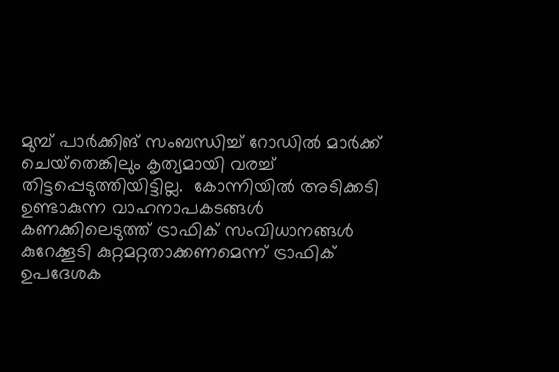മുമ്പ് പാര്‍ക്കിങ് സംബന്ധിച്ച് റോഡില്‍ മാര്‍ക്ക് ചെയ്‌തെങ്കിലും കൃത്യമായി വരച്ച് തിട്ടപ്പെടുത്തിയിട്ടില്ല.  കോന്നിയില്‍ അടിക്കടി ഉണ്ടാകുന്ന വാഹനാപകടങ്ങള്‍  കണക്കിലെടുത്ത് ട്രാഫിക് സംവിധാനങ്ങള്‍ കുറേക്കൂടി കുറ്റമറ്റതാക്കണമെന്ന് ട്രാഫിക് ഉപദേശക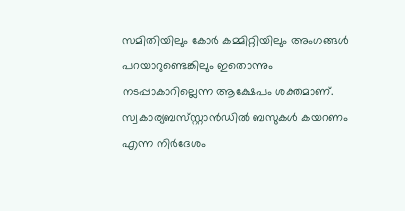സമിതിയിലും കോര്‍ കമ്മിറ്റിയിലും അംഗങ്ങള്‍ പറയാറുണ്ടെങ്കിലും ഇതൊന്നും നടപ്പാകാറില്ലെന്ന ആക്ഷേപം ശക്തമാണ്. സ്വകാര്യബസ്‌സ്റ്റാന്‍ഡില്‍ ബസുകള്‍ കയറണം എന്ന നിര്‍ദേശം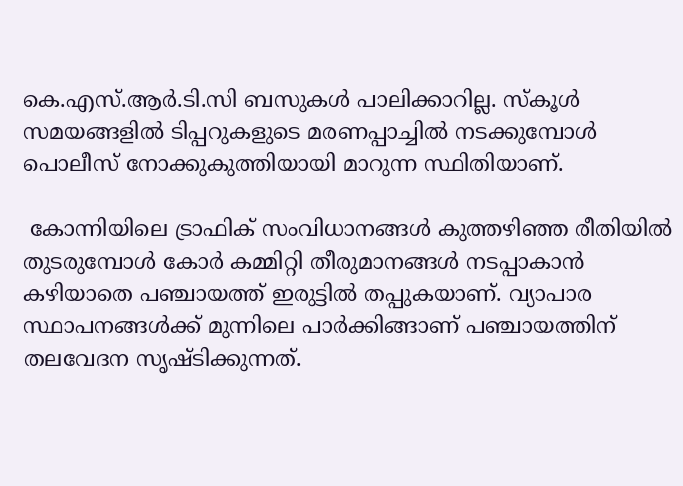കെ.എസ്.ആര്‍.ടി.സി ബസുകള്‍ പാലിക്കാറില്ല. സ്‌കൂള്‍ സമയങ്ങളില്‍ ടിപ്പറുകളുടെ മരണപ്പാച്ചില്‍ നടക്കുമ്പോള്‍ പൊലീസ് നോക്കുകുത്തിയായി മാറുന്ന സ്ഥിതിയാണ്.

 കോന്നിയിലെ ട്രാഫിക് സംവിധാനങ്ങള്‍ കുത്തഴിഞ്ഞ രീതിയില്‍ തുടരുമ്പോള്‍ കോര്‍ കമ്മിറ്റി തീരുമാനങ്ങള്‍ നടപ്പാകാന്‍ കഴിയാതെ പഞ്ചായത്ത് ഇരുട്ടില്‍ തപ്പുകയാണ്. വ്യാപാര സ്ഥാപനങ്ങള്‍ക്ക് മുന്നിലെ പാര്‍ക്കിങ്ങാണ് പഞ്ചായത്തിന് തലവേദന സൃഷ്ടിക്കുന്നത്.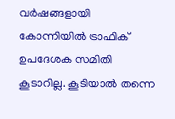വര്‍ഷങ്ങളായി കോന്നിയില്‍ ട്രാഫിക് ഉപദേശക സമിതി കൂടാറില്ല. കൂടിയാല്‍ തന്നെ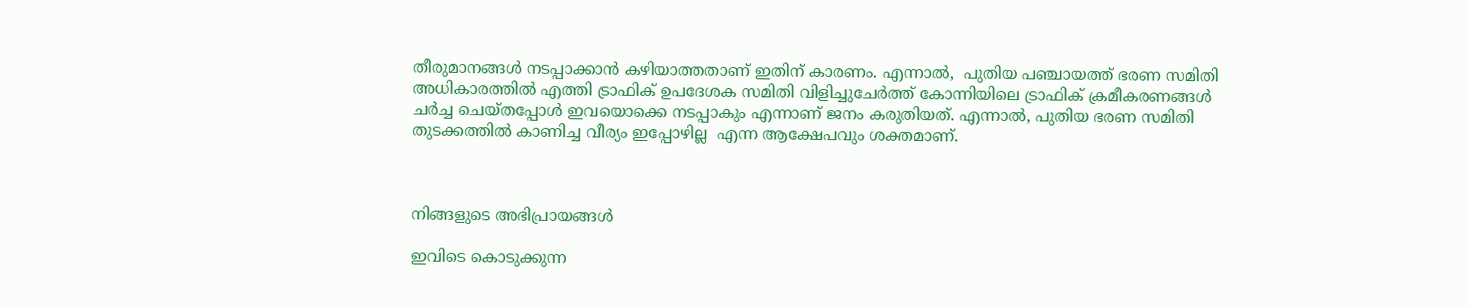തീരുമാനങ്ങള്‍ നടപ്പാക്കാന്‍ കഴിയാത്തതാണ് ഇതിന് കാരണം. എന്നാല്‍,  പുതിയ പഞ്ചായത്ത് ഭരണ സമിതി അധികാരത്തില്‍ എത്തി ട്രാഫിക് ഉപദേശക സമിതി വിളിച്ചുചേര്‍ത്ത് കോന്നിയിലെ ട്രാഫിക് ക്രമീകരണങ്ങള്‍ ചര്‍ച്ച ചെയ്തപ്പോള്‍ ഇവയൊക്കെ നടപ്പാകും എന്നാണ് ജനം കരുതിയത്. എന്നാല്‍, പുതിയ ഭരണ സമിതി തുടക്കത്തില്‍ കാണിച്ച വീര്യം ഇപ്പോഴില്ല  എന്ന ആക്ഷേപവും ശക്തമാണ്.



നിങ്ങളുടെ അഭിപ്രായങ്ങള്‍

ഇവിടെ കൊടുക്കുന്ന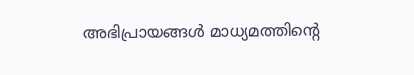അഭിപ്രായങ്ങള്‍ മാധ്യമത്തിന്റെ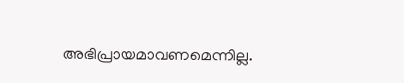അഭിപ്രായമാവണമെന്നില്ല.